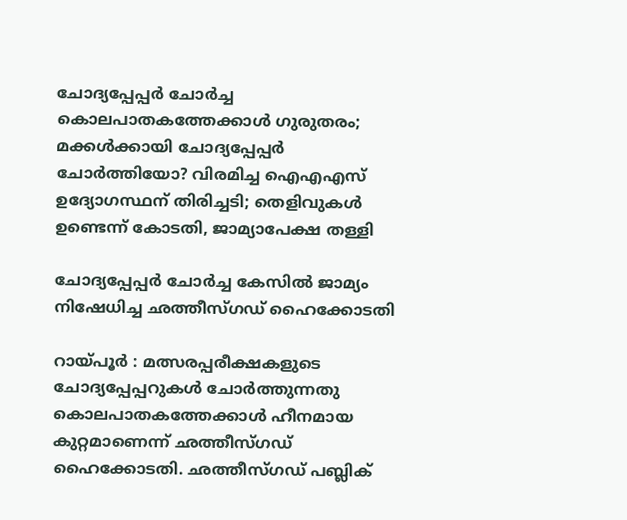ചോദ്യപ്പേപ്പർ ചോർച്ച കൊലപാതകത്തേക്കാൾ ഗുരുതരം; മക്കൾക്കായി ചോദ്യപ്പേപ്പർ ചോർത്തിയോ? വിരമിച്ച ഐഎഎസ് ഉദ്യോഗസ്ഥന് തിരിച്ചടി; തെളിവുകൾ ഉണ്ടെന്ന് കോടതി, ജാമ്യാപേക്ഷ തള്ളി

ചോദ്യപ്പേപ്പർ ചോർച്ച കേസിൽ ജാമ്യം നിഷേധിച്ച ഛത്തീസ്ഗഡ് ഹൈക്കോടതി

റായ്‌പൂർ : മത്സരപ്പരീക്ഷകളുടെ ചോദ്യപ്പേപ്പറുകൾ ചോർത്തുന്നതു കൊലപാതകത്തേക്കാൾ ഹീനമായ കുറ്റമാണെന്ന് ഛത്തീസ്ഗഡ് ഹൈക്കോടതി. ഛത്തീസ്ഗഡ് പബ്ലിക്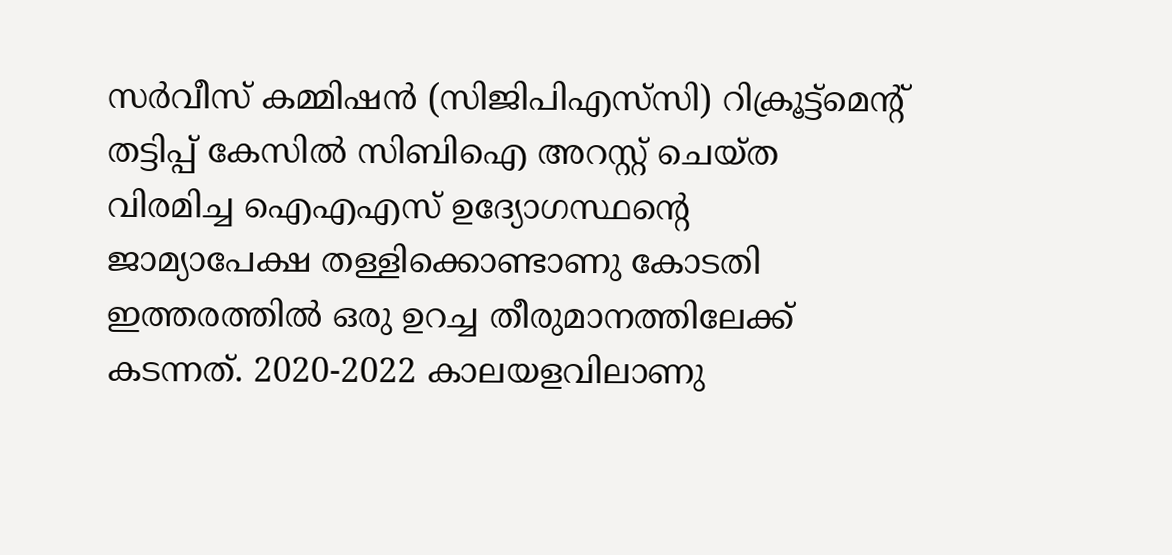സർവീസ് കമ്മിഷൻ (സിജിപിഎസ്‌സി) റിക്രൂട്ട്‌മെന്റ് തട്ടിപ്പ് കേസിൽ സിബിഐ അറസ്റ്റ് ചെയ്ത വിരമിച്ച ഐഎഎസ് ഉദ്യോഗസ്ഥന്റെ ജാമ്യാപേക്ഷ തള്ളിക്കൊണ്ടാണു കോടതി  ഇത്തരത്തിൽ ഒരു ഉറച്ച തീരുമാനത്തിലേക്ക് കടന്നത്. 2020-2022 കാലയളവിലാണു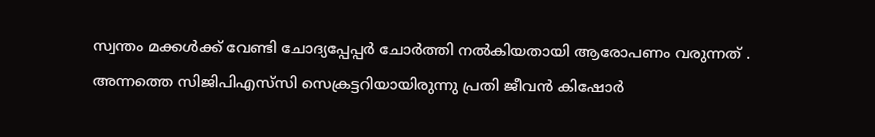സ്വന്തം മക്കൾക്ക് വേണ്ടി ചോദ്യപ്പേപ്പർ ചോർത്തി നൽകിയതായി ആരോപണം വരുന്നത് . അന്നത്തെ സിജിപിഎസ്‌സി സെക്രട്ടറിയായിരുന്നു പ്രതി ജീവൻ കിഷോർ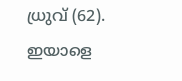ധ്രുവ് (62). ഇയാളെ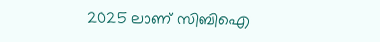2025 ലാണ് സിബിഐ